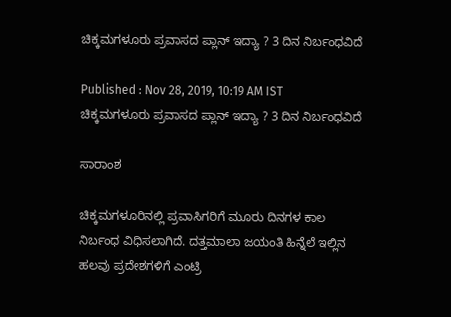ಚಿಕ್ಕಮಗಳೂರು ಪ್ರವಾಸದ ಪ್ಲಾನ್ ಇದ್ಯಾ ? 3 ದಿನ ನಿರ್ಬಂಧವಿದೆ

Published : Nov 28, 2019, 10:19 AM IST
ಚಿಕ್ಕಮಗಳೂರು ಪ್ರವಾಸದ ಪ್ಲಾನ್ ಇದ್ಯಾ ? 3 ದಿನ ನಿರ್ಬಂಧವಿದೆ

ಸಾರಾಂಶ

ಚಿಕ್ಕಮಗಳೂರಿನಲ್ಲಿ ಪ್ರವಾಸಿಗರಿಗೆ ಮೂರು ದಿನಗಳ ಕಾಲ ನಿರ್ಬಂಧ ವಿಧಿಸಲಾಗಿದೆ. ದತ್ತಮಾಲಾ ಜಯಂತಿ ಹಿನ್ನೆಲೆ ಇಲ್ಲಿನ ಹಲವು ಪ್ರದೇಶಗಳಿಗೆ ಎಂಟ್ರಿ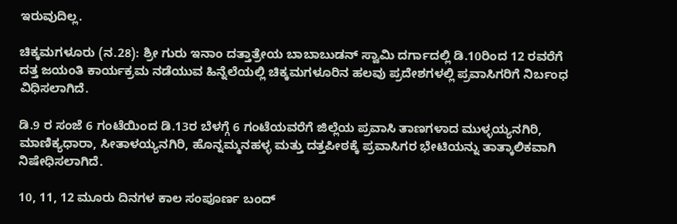ಇರುವುದಿಲ್ಲ.

ಚಿಕ್ಕಮಗಳೂರು (ನ.28): ಶ್ರೀ ಗುರು ಇನಾಂ ದತ್ತಾತ್ರೇಯ ಬಾಬಾಬುಡನ್‌ ಸ್ವಾಮಿ ದರ್ಗಾದಲ್ಲಿ ಡಿ.10ರಿಂದ 12 ರವರೆಗೆ ದತ್ತ ಜಯಂತಿ ಕಾರ್ಯಕ್ರಮ ನಡೆಯುವ ಹಿನ್ನೆಲೆಯಲ್ಲಿ ಚಿಕ್ಕಮಗಳೂರಿನ ಹಲವು ಪ್ರದೇಶಗಳಲ್ಲಿ ಪ್ರವಾಸಿಗರಿಗೆ ನಿರ್ಬಂಧ ವಿಧಿಸಲಾಗಿದೆ.

ಡಿ.9 ರ ಸಂಜೆ 6 ಗಂಟೆಯಿಂದ ಡಿ.13ರ ಬೆಳಗ್ಗೆ 6 ಗಂಟೆಯವರೆಗೆ ಜಿಲ್ಲೆಯ ಪ್ರವಾಸಿ ತಾಣಗಳಾದ ಮುಳ್ಳಯ್ಯನಗಿರಿ, ಮಾಣಿಕ್ಯಧಾರಾ, ಸೀತಾಳಯ್ಯನಗಿರಿ, ಹೊನ್ನಮ್ಮನಹಳ್ಳ ಮತ್ತು ದತ್ತಪೀಠಕ್ಕೆ ಪ್ರವಾಸಿಗರ ಭೇಟಿಯನ್ನು ತಾತ್ಕಾಲಿಕವಾಗಿ ನಿಷೇಧಿಸಲಾಗಿದೆ.

10, 11, 12 ಮೂರು ದಿನಗಳ ಕಾಲ ಸಂಪೂರ್ಣ ಬಂದ್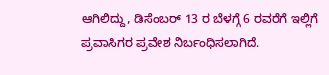ಆಗಿಲಿದ್ದು, ಡಿಸೆಂಬರ್ 13 ರ ಬೆಳಗ್ಗೆ‌ 6 ರವರೆಗೆ ಇಲ್ಲಿಗೆ ಪ್ರವಾಸಿಗರ ಪ್ರವೇಶ ನಿರ್ಬಂಧಿಸಲಾಗಿದೆ.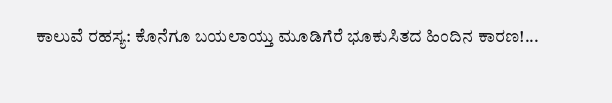ಕಾಲುವೆ ರಹಸ್ಯ: ಕೊನೆಗೂ ಬಯಲಾಯ್ತು ಮೂಡಿಗೆರೆ ಭೂಕುಸಿತದ ಹಿಂದಿನ ಕಾರಣ!...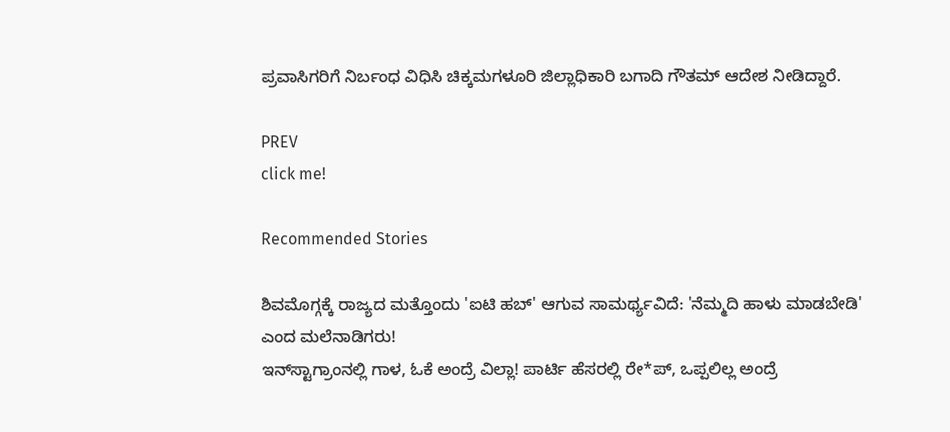ಪ್ರವಾಸಿಗರಿಗೆ ನಿರ್ಬಂಧ ವಿಧಿಸಿ ಚಿಕ್ಕಮಗಳೂರಿ ಜಿಲ್ಲಾಧಿಕಾರಿ ಬಗಾದಿ ಗೌತಮ್ ಆದೇಶ ನೀಡಿದ್ದಾರೆ.

PREV
click me!

Recommended Stories

ಶಿವಮೊಗ್ಗಕ್ಕೆ ರಾಜ್ಯದ ಮತ್ತೊಂದು 'ಐಟಿ ಹಬ್' ಆಗುವ ಸಾಮರ್ಥ್ಯವಿದೆ: 'ನೆಮ್ಮದಿ ಹಾಳು ಮಾಡಬೇಡಿ' ಎಂದ ಮಲೆನಾಡಿಗರು!
ಇನ್‌ಸ್ಟಾಗ್ರಾಂನಲ್ಲಿ ಗಾಳ, ಓಕೆ ಅಂದ್ರೆ ವಿಲ್ಲಾ! ಪಾರ್ಟಿ ಹೆಸರಲ್ಲಿ ರೇ*ಪ್, ಒಪ್ಪಲಿಲ್ಲ ಅಂದ್ರೆ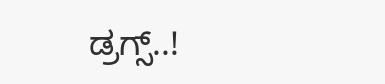ಡ್ರಗ್ಸ್..!